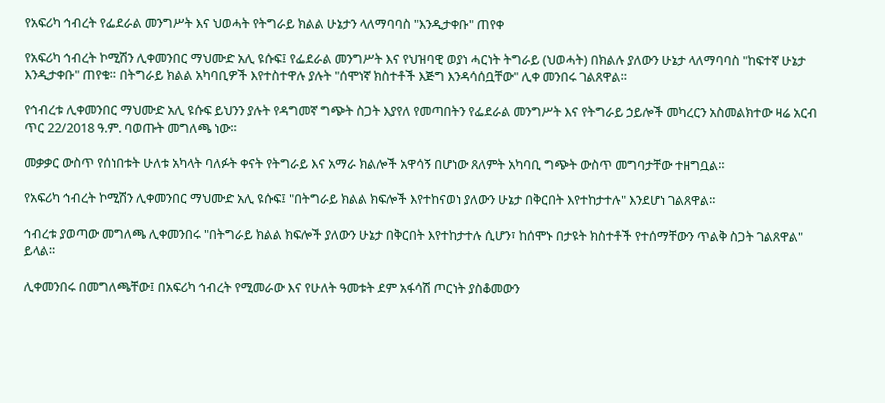የአፍሪካ ኅብረት የፌደራል መንግሥት እና ህወሓት የትግራይ ክልል ሁኔታን ላለማባባስ "እንዲታቀቡ" ጠየቀ

የአፍሪካ ኅብረት ኮሚሽን ሊቀመንበር ማህሙድ አሊ ዩሱፍ፤ የፌደራል መንግሥት እና የህዝባዊ ወያነ ሓርነት ትግራይ (ህወሓት) በክልሉ ያለውን ሁኔታ ላለማባባስ "ከፍተኛ ሁኔታ እንዲታቀቡ" ጠየቁ። በትግራይ ክልል አካባቢዎች እየተስተዋሉ ያሉት "ሰሞነኛ ክስተቶች እጅግ እንዳሳሰቧቸው" ሊቀ መንበሩ ገልጸዋል።

የኅብረቱ ሊቀመንበር ማህሙድ አሊ ዩሱፍ ይህንን ያሉት የዳግመኛ ግጭት ስጋት እያየለ የመጣበትን የፌደራል መንግሥት እና የትግራይ ኃይሎች መካረርን አስመልክተው ዛሬ አርብ ጥር 22/2018 ዓ.ም. ባወጡት መግለጫ ነው።

መቃቃር ውስጥ የሰነበቱት ሁለቱ አካላት ባለፉት ቀናት የትግራይ እና አማራ ክልሎች አዋሳኝ በሆነው ጸለምት አካባቢ ግጭት ውስጥ መግባታቸው ተዘግቧል።

የአፍሪካ ኅብረት ኮሚሽን ሊቀመንበር ማህሙድ አሊ ዩሱፍ፤ "በትግራይ ክልል ክፍሎች እየተከናወነ ያለውን ሁኔታ በቅርበት እየተከታተሉ" እንደሆነ ገልጸዋል።

ኅብረቱ ያወጣው መግለጫ ሊቀመንበሩ "በትግራይ ክልል ክፍሎች ያለውን ሁኔታ በቅርበት እየተከታተሉ ሲሆን፣ ከሰሞኑ በታዩት ክስተቶች የተሰማቸውን ጥልቅ ስጋት ገልጸዋል" ይላል።

ሊቀመንበሩ በመግለጫቸው፤ በአፍሪካ ኅብረት የሚመራው እና የሁለት ዓመቱት ደም አፋሳሽ ጦርነት ያስቆመውን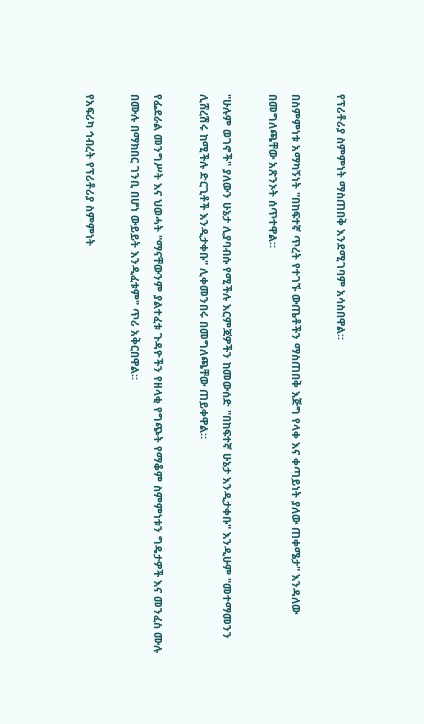የፕሪቶሪያ ስምምነት ማስጠበቅ እንደሚገባም አሳስበዋል።

በስምምነቱ አማካኝነት "በከፍተኛ ጥረት የተገኙ ውጤቶችን ማስጠበቅ እጅግ የላቀ እና ቀጣይነት ያለው ጠቀሜታ" እንዳለው በመግለጫቸው አጽንኦት ሰጥተዋል።

"ሁሉም ወገኖች" ያለውን ሁኔታ ሊያባብሱ የሚችሉ እርምጃዎችን ከመውሰድ "በከፍተኛ ሁኔታ እንዲታቀቡ" እንዲሁም "መተማመንን ሊሸረሽሩ ከሚችሉ ድርጊቶች እንዲታቀቡ" ሊቀመንበሩ በመግለጫቸው ጠይቀዋል።

የፌደራል መንግሥት እና ህወሓት "ማናቸውንም ያልተፈቱ ጉዳዮችን የዘላቂ የግጭት የማቆም ስምምነቱን ግዴታዎች እና መንፈስ ሙሉ በሙሉ በማክበር ገንቢ በሆነ ውይይት እንዲፈቱም" ጥሪ አቅርበዋል።

የአፍሪካ ኅብረት የፕሪቶሪያ ስምምነት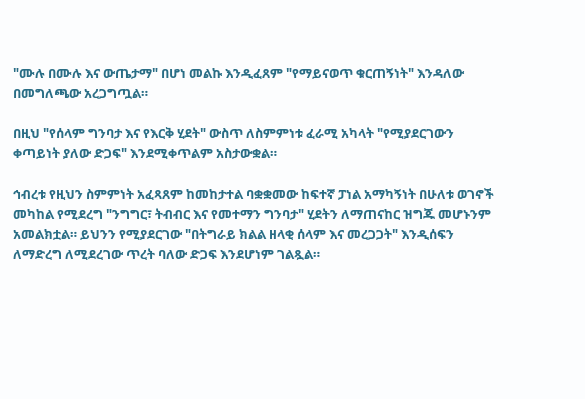"ሙሉ በሙሉ እና ውጤታማ" በሆነ መልኩ እንዲፈጸም "የማይናወጥ ቁርጠኝነት" እንዳለው በመግለጫው አረጋግጧል።

በዚህ "የሰላም ግንባታ እና የእርቅ ሂደት" ውስጥ ለስምምነቱ ፈራሚ አካላት "የሚያደርገውን ቀጣይነት ያለው ድጋፍ" እንደሚቀጥልም አስታውቋል።

ኅብረቱ የዚህን ስምምነት አፈጻጸም ከመከታተል ባቋቋመው ከፍተኛ ፓነል አማካኝነት በሁለቱ ወገኖች መካከል የሚደረግ "ንግግር፣ ትብብር እና የመተማን ግንባታ" ሂደትን ለማጠናከር ዝግጁ መሆኑንም አመልክቷል። ይህንን የሚያደርገው "በትግራይ ክልል ዘላቂ ሰላም እና መረጋጋት" እንዲሰፍን ለማድረግ ለሚደረገው ጥረት ባለው ድጋፍ እንደሆነም ገልጿል።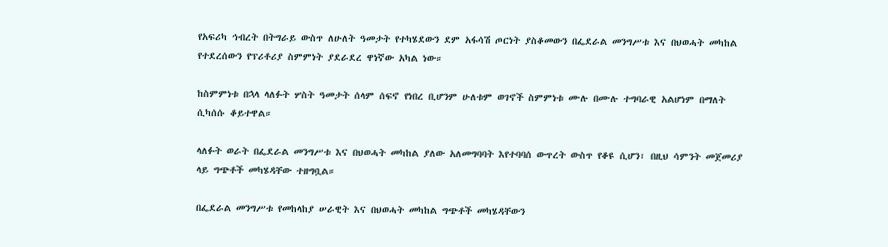የአፍሪካ ኅብረት በትግራይ ውስጥ ለሁለት ዓመታት የተካሄደውን ደም አፋሳሽ ጦርነት ያስቆመውን በፌደራል መንግሥቱ እና በህወሓት መካከል የተደረሰውን የፕሪቶሪያ ስምምነት ያደራደረ ዋነኛው አካል ነው።

ከስምምነቱ በኋላ ላለፉት ሦስት ዓመታት ሰላም ሰፍኖ የነበረ ቢሆንም ሁለቱም ወገኖች ስምምነቱ ሙሉ በሙሉ ተግባራዊ አልሆነም በማለት ሲካሰሱ ቆይተዋል።

ላለፉት ወራት በፌደራል መንግሥቱ እና በህወሓት መካከል ያለው አለመግባባት እየተባባሰ ውጥረት ውስጥ የቆዩ ሲሆን፣ በዚህ ሳምንት መጀመሪያ ላይ ግጭቶች መካሄዳቸው ተዘግቧል።

በፌደራል መንግሥቱ የመከላከያ ሠራዊት እና በህወሓት መካከል ግጭቶች መካሄዳቸውን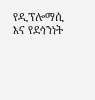የዲፕሎማሲ እና የደኅንነት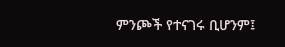ምንጮች የተናገሩ ቢሆንም፤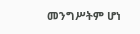መንግሥትም ሆነ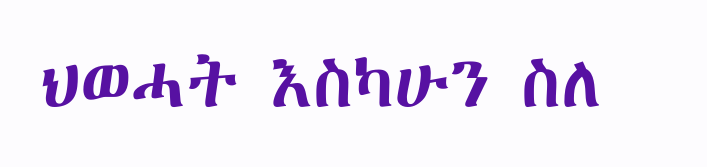ህወሓት እስካሁን ስለ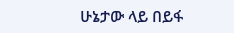ሁኔታው ላይ በይፋ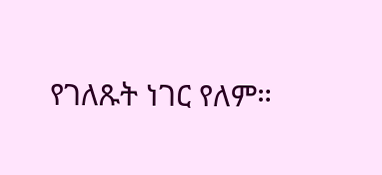የገለጹት ነገር የለም።